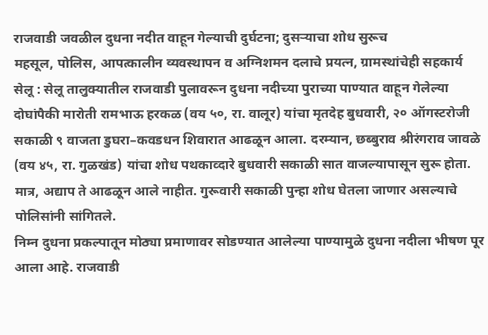राजवाडी जवळील दुधना नदीत वाहून गेल्याची दुर्घटना; दुसऱ्याचा शोध सुरूच
महसूल, पोलिस, आपत्कालीन व्यवस्थापन व अग्निशमन दलाचे प्रयत्न, ग्रामस्थांचेही सहकार्य
सेलू : सेलू तालुक्यातील राजवाडी पुलावरून दुधना नदीच्या पुराच्या पाण्यात वाहून गेलेल्या दोघांपैकी मारोती रामभाऊ हरकळ (वय ५०, रा. वालूर) यांचा मृतदेह बुधवारी, २० ऑगस्टरोजी सकाळी ९ वाजता डुघरा–कवडधन शिवारात आढळून आला. दरम्यान, छब्बुराव श्रीरंगराव जावळे (वय ४५, रा. गुळखंड) यांचा शोध पथकाव्दारे बुधवारी सकाळी सात वाजल्यापासून सुरू होता. मात्र, अद्याप ते आढळून आले नाहीत. गुरूवारी सकाळी पुन्हा शोध घेतला जाणार असल्याचे पोलिसांनी सांगितले.
निम्न दुधना प्रकल्पातून मोठ्या प्रमाणावर सोडण्यात आलेल्या पाण्यामुळे दुधना नदीला भीषण पूर आला आहे. राजवाडी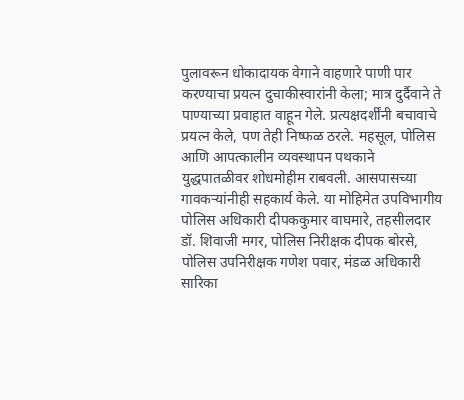पुलावरून धोकादायक वेगाने वाहणारे पाणी पार करण्याचा प्रयत्न दुचाकीस्वारांनी केला; मात्र दुर्दैवाने ते पाण्याच्या प्रवाहात वाहून गेले. प्रत्यक्षदर्शींनी बचावाचे प्रयत्न केले, पण तेही निष्फळ ठरले. महसूल, पोलिस आणि आपत्कालीन व्यवस्थापन पथकाने युद्धपातळीवर शोधमोहीम राबवली. आसपासच्या गावकऱ्यांनीही सहकार्य केले. या मोहिमेत उपविभागीय पोलिस अधिकारी दीपककुमार वाघमारे, तहसीलदार डॉ. शिवाजी मगर, पोलिस निरीक्षक दीपक बोरसे, पोलिस उपनिरीक्षक गणेश पवार, मंडळ अधिकारी सारिका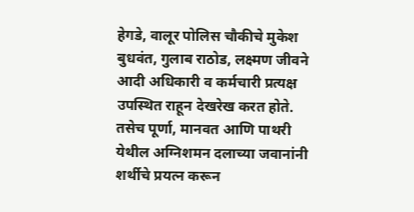हेगडे, वालूर पोलिस चौकीचे मुकेश बुधवंत, गुलाब राठोड, लक्ष्मण जीवने आदी अधिकारी व कर्मचारी प्रत्यक्ष उपस्थित राहून देखरेख करत होते. तसेच पूर्णा, मानवत आणि पाथरी येथील अग्निशमन दलाच्या जवानांनी शर्थीचे प्रयत्न करून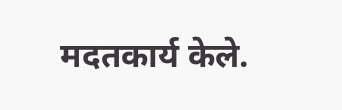मदतकार्य केले.